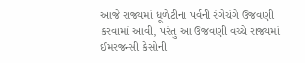આજે રાજ્યમાં ધૂળેટીના પર્વની રંગેચંગે ઉજવણી કરવામાં આવી, પરંતુ આ ઉજવણી વચ્ચે રાજ્યમાં ઈમરજન્સી કેસોની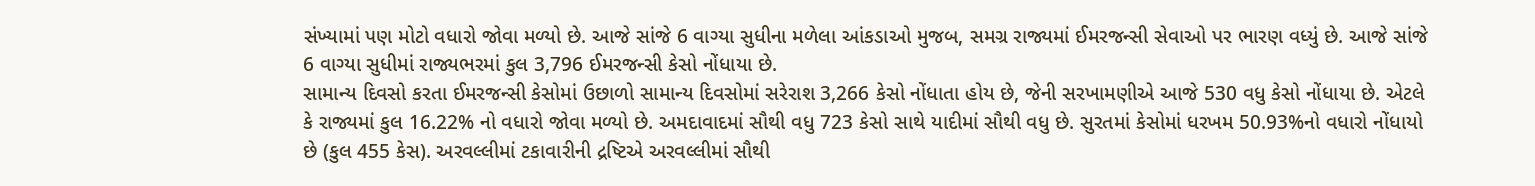સંખ્યામાં પણ મોટો વધારો જોવા મળ્યો છે. આજે સાંજે 6 વાગ્યા સુધીના મળેલા આંકડાઓ મુજબ, સમગ્ર રાજ્યમાં ઈમરજન્સી સેવાઓ પર ભારણ વધ્યું છે. આજે સાંજે 6 વાગ્યા સુધીમાં રાજ્યભરમાં કુલ 3,796 ઈમરજન્સી કેસો નોંધાયા છે.
સામાન્ય દિવસો કરતા ઈમરજન્સી કેસોમાં ઉછાળો સામાન્ય દિવસોમાં સરેરાશ 3,266 કેસો નોંધાતા હોય છે, જેની સરખામણીએ આજે 530 વધુ કેસો નોંધાયા છે. એટલે કે રાજ્યમાં કુલ 16.22% નો વધારો જોવા મળ્યો છે. અમદાવાદમાં સૌથી વધુ 723 કેસો સાથે યાદીમાં સૌથી વધુ છે. સુરતમાં કેસોમાં ધરખમ 50.93%નો વધારો નોંધાયો છે (કુલ 455 કેસ). અરવલ્લીમાં ટકાવારીની દ્રષ્ટિએ અરવલ્લીમાં સૌથી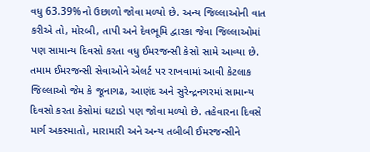વધુ 63.39%નો ઉછાળો જોવા મળ્યો છે. અન્ય જિલ્લાઓની વાત કરીએ તો, મોરબી, તાપી અને દેવભૂમિ દ્વારકા જેવા જિલ્લાઓમાં પણ સામાન્ય દિવસો કરતા વધુ ઈમરજન્સી કેસો સામે આવ્યા છે.
તમામ ઈમરજન્સી સેવાઓને એલર્ટ પર રાખવામાં આવી કેટલાક જિલ્લાઓ જેમ કે જૂનાગઢ, આણંદ અને સુરેન્દ્રનગરમાં સામાન્ય દિવસો કરતા કેસોમાં ઘટાડો પણ જોવા મળ્યો છે. તહેવારના દિવસે માર્ગ અકસ્માતો, મારામારી અને અન્ય તબીબી ઈમરજન્સીને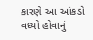કારણે આ આંકડો વધ્યો હોવાનું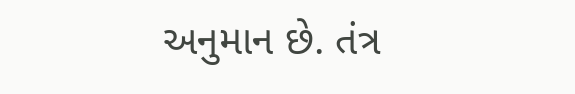અનુમાન છે. તંત્ર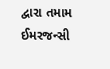દ્વારા તમામ ઈમરજન્સી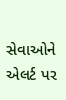સેવાઓને એલર્ટ પર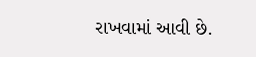રાખવામાં આવી છે.